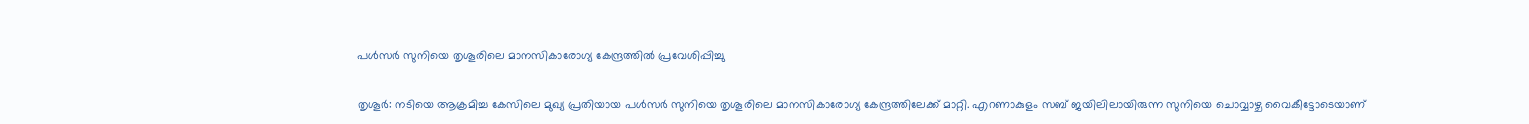പള്‍സര്‍ സുനിയെ തൃശൂരിലെ മാനസികാരോഗ്യ കേന്ദ്രത്തില്‍ പ്രവേശിപ്പിച്ചു

തൃശൂർ: നടിയെ ആക്രമിച്ച കേസിലെ മുഖ്യ പ്രതിയായ പള്‍സര്‍ സുനിയെ തൃശൂരിലെ മാനസികാരോഗ്യ കേന്ദ്രത്തിലേക്ക് മാറ്റി. എറണാകുളം സബ് ജയിലിലായിരുന്ന സുനിയെ ചൊവ്വാഴ്ച വൈകീട്ടോടെയാണ്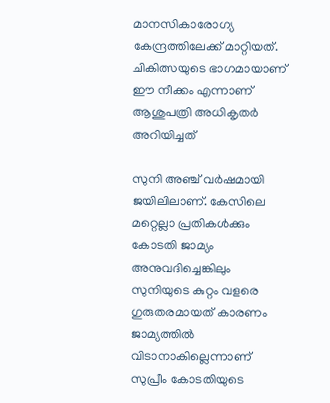മാനസികാരോഗ്യ കേന്ദ്രത്തിലേക്ക് മാറ്റിയത്. ചികിത്സയുടെ ഭാഗമായാണ് ഈ നീക്കം എന്നാണ് ആശുപത്രി അധികൃതര്‍ അറിയിച്ചത്

സുനി അഞ്ച് വര്‍ഷമായി ജയിലിലാണ്. കേസിലെ മറ്റെല്ലാ പ്രതികള്‍ക്കും കോടതി ജാമ്യം അനുവദിച്ചെങ്കിലും സുനിയുടെ കുറ്റം വളരെ ഗുരുതരമായത് കാരണം ജാമ്യത്തില്‍ വിടാനാകില്ലെന്നാണ് സുപ്രീം കോടതിയുടെ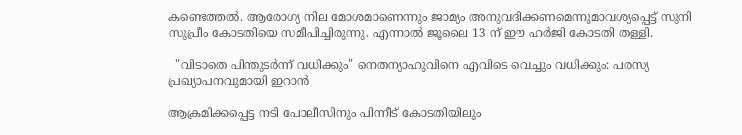കണ്ടെത്തല്‍. ആരോഗ്യ നില മോശമാണെന്നും ജാമ്യം അനുവദിക്കണമെന്നുമാവശ്യപ്പെട്ട് സുനി സുപ്രീം കോടതിയെ സമീപിച്ചിരുന്നു. എന്നാല്‍ ജൂലൈ 13 ന് ഈ ഹര്‍ജി കോടതി തള്ളി.

  "വിടാതെ പിന്തുടർന്ന് വധിക്കും" നെതന്യാഹുവിനെ എവിടെ വെച്ചും വധിക്കും: പരസ്യ പ്രഖ്യാപനവുമായി ഇറാൻ

ആക്രമിക്കപ്പെട്ട നടി പോലീസിനും പിന്നീട് കോടതിയിലും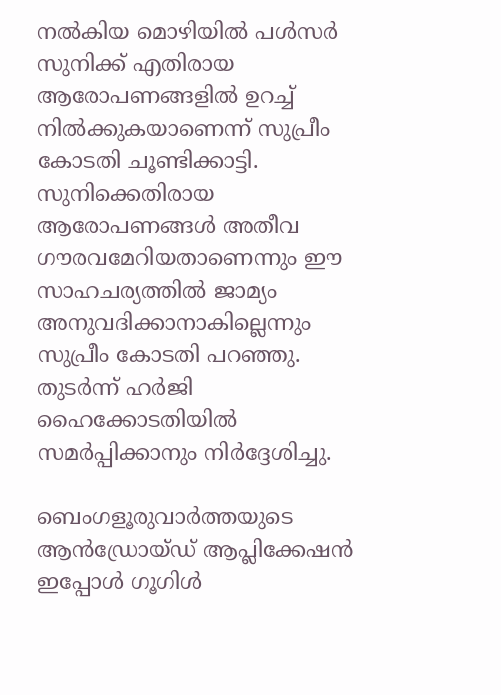നല്‍കിയ മൊഴിയില്‍ പള്‍സര്‍ സുനിക്ക് എതിരായ ആരോപണങ്ങളില്‍ ഉറച്ച്‌ നില്‍ക്കുകയാണെന്ന് സുപ്രീം കോടതി ചൂണ്ടിക്കാട്ടി. സുനിക്കെതിരായ ആരോപണങ്ങള്‍ അതീവ ഗൗരവമേറിയതാണെന്നും ഈ സാഹചര്യത്തില്‍ ജാമ്യം അനുവദിക്കാനാകില്ലെന്നും സുപ്രീം കോടതി പറഞ്ഞു. തുടര്‍ന്ന് ഹര്‍ജി ഹൈക്കോടതിയില്‍ സമര്‍പ്പിക്കാനും നിര്‍ദ്ദേശിച്ചു.

ബെംഗളൂരുവാർത്തയുടെ ആൻഡ്രോയ്ഡ് ആപ്ലിക്കേഷൻ ഇപ്പോൾ ഗൂഗിൾ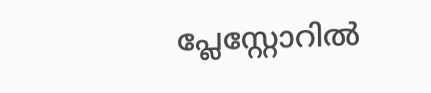പ്ലേസ്റ്റോറിൽ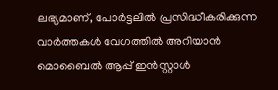ലഭ്യമാണ്, പോർട്ടലിൽ പ്രസിദ്ധീകരിക്കുന്ന വാർത്തകൾ വേഗത്തിൽ അറിയാൻ മൊബൈൽ ആപ്പ് ഇൻസ്റ്റാൾ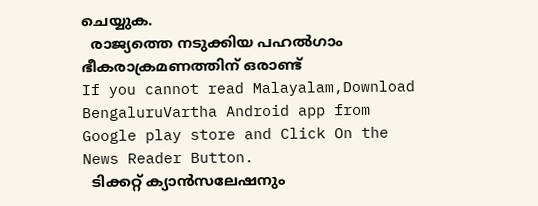ചെയ്യുക.
  രാജ്യത്തെ നടുക്കിയ പഹല്‍ഗാം ഭീകരാക്രമണത്തിന് ഒരാണ്ട്
If you cannot read Malayalam,Download BengaluruVartha Android app from Google play store and Click On the News Reader Button.
  ടിക്കറ്റ് ക്യാൻസലേഷനും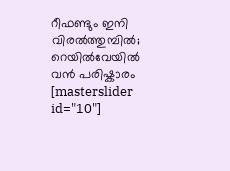റീഫണ്ടും ഇനി വിരൽത്തുമ്പിൽ; റെയിൽവേയിൽ വൻ പരിഷ്കാരം
[masterslider id="10"]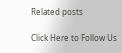Related posts

Click Here to Follow Us